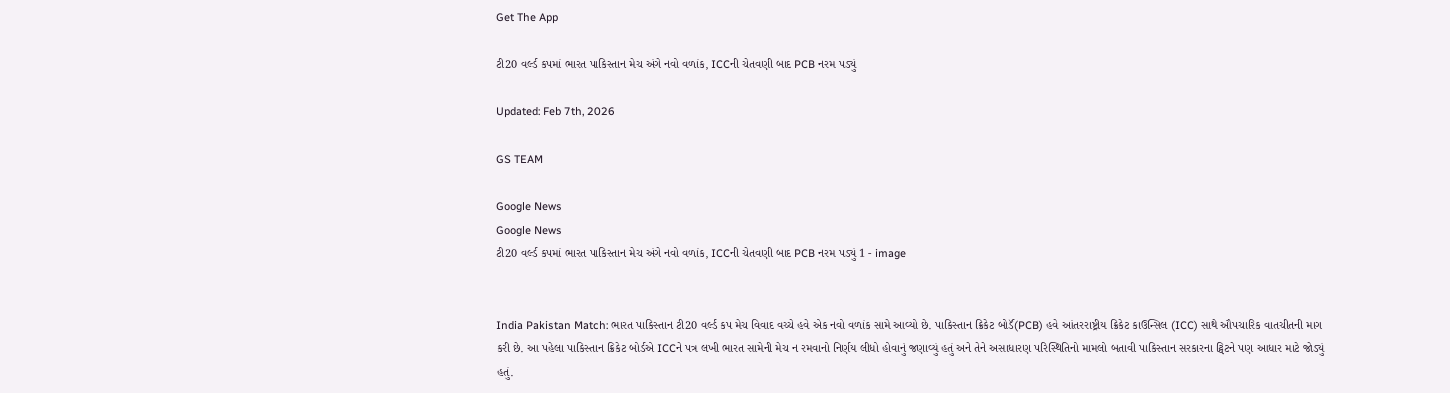Get The App

ટી20 વર્લ્ડ કપમાં ભારત પાકિસ્તાન મેચ અંગે નવો વળાંક, ICCની ચેતવણી બાદ PCB નરમ પડ્યું

Updated: Feb 7th, 2026

GS TEAM

Google News
Google News
ટી20 વર્લ્ડ કપમાં ભારત પાકિસ્તાન મેચ અંગે નવો વળાંક, ICCની ચેતવણી બાદ PCB નરમ પડ્યું 1 - image


India Pakistan Match: ભારત પાકિસ્તાન ટી20 વર્લ્ડ કપ મેચ વિવાદ વચ્ચે હવે એક નવો વળાંક સામે આવ્યો છે. પાકિસ્તાન ક્રિકેટ બોર્ડૅ(PCB) હવે આંતરરાષ્ટ્રીય ક્રિકેટ કાઉન્સિલ (ICC) સાથે ઔપચારિક વાતચીતની માગ કરી છે. આ પહેલા પાકિસ્તાન ક્રિકેટ બોર્ડએ ICCને પત્ર લખી ભારત સામેની મેચ ન રમવાનો નિર્ણય લીધો હોવાનું જણાવ્યું હતું અને તેને અસાધારણ પરિસ્થિતિનો મામલો બતાવી પાકિસ્તાન સરકારના ટ્વિટને પણ આધાર માટે જોડ્યું હતું.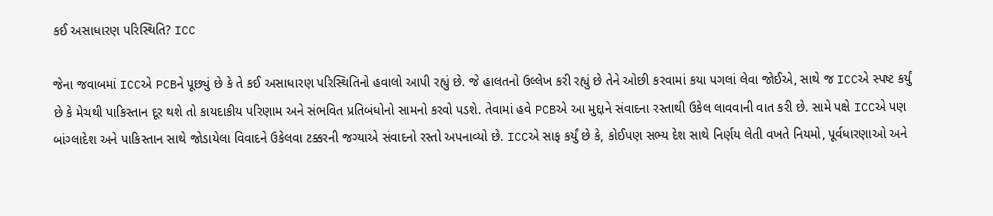કઈ અસાધારણ પરિસ્થિતિ? ICC

જેના જવાબમાં ICCએ PCBને પૂછ્યું છે કે તે કઈ અસાધારણ પરિસ્થિતિનો હવાલો આપી રહ્યું છે. જે હાલતનો ઉલ્લેખ કરી રહ્યું છે તેને ઓછી કરવામાં કયા પગલાં લેવા જોઈએ, સાથે જ ICCએ સ્પષ્ટ કર્યું છે કે મેચથી પાકિસ્તાન દૂર થશે તો કાયદાકીય પરિણામ અને સંભવિત પ્રતિબંધોનો સામનો કરવો પડશે. તેવામાં હવે PCBએ આ મુદ્દાને સંવાદના રસ્તાથી ઉકેલ લાવવાની વાત કરી છે. સામે પક્ષે ICCએ પણ બાંગ્લાદેશ અને પાકિસ્તાન સાથે જોડાયેલા વિવાદને ઉકેલવા ટક્કરની જગ્યાએ સંવાદનો રસ્તો અપનાવ્યો છે. ICCએ સાફ કર્યું છે કે, કોઈપણ સભ્ય દેશ સાથે નિર્ણય લેતી વખતે નિયમો, પૂર્વધારણાઓ અને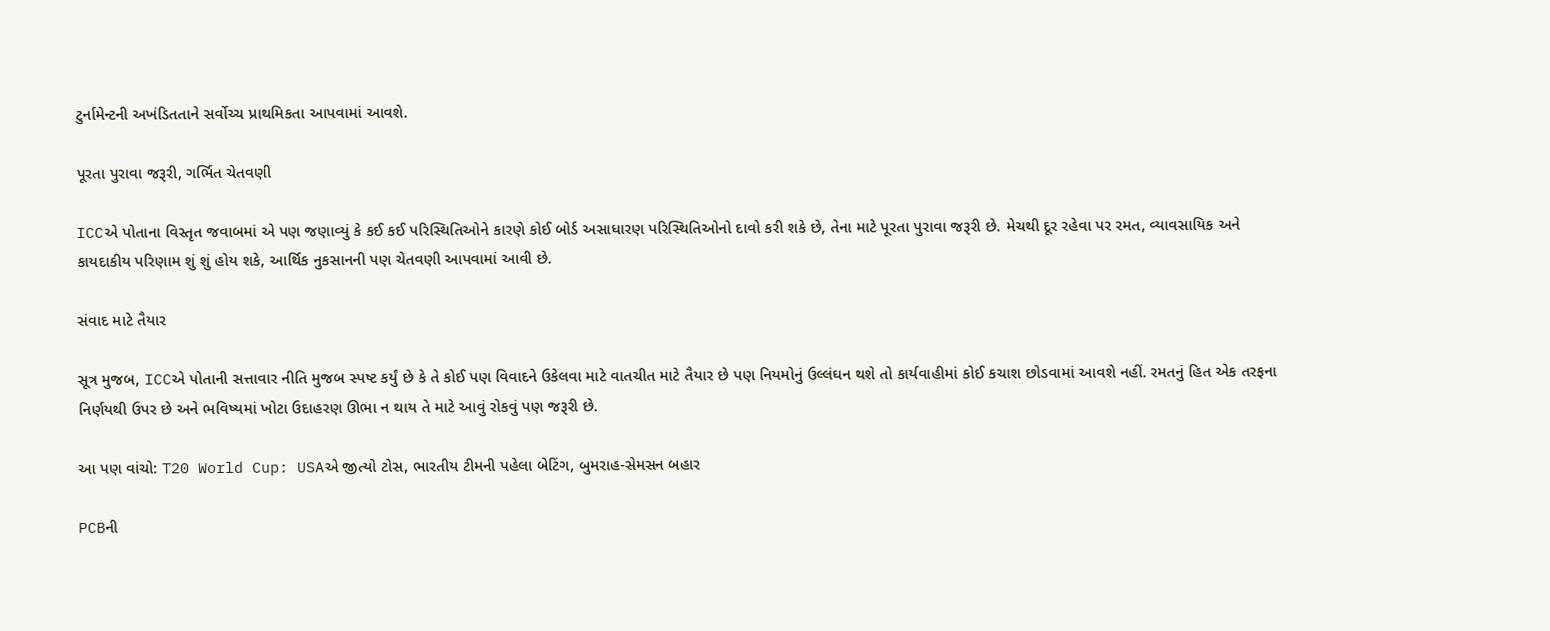ટુર્નામેન્ટની અખંડિતતાને સર્વોચ્ચ પ્રાથમિકતા આપવામાં આવશે.

પૂરતા પુરાવા જરૂરી, ગર્ભિત ચેતવણી

ICCએ પોતાના વિસ્તૃત જવાબમાં એ પણ જણાવ્યું કે કઈ કઈ પરિસ્થિતિઓને કારણે કોઈ બોર્ડ અસાધારણ પરિસ્થિતિઓનો દાવો કરી શકે છે, તેના માટે પૂરતા પુરાવા જરૂરી છે. મેચથી દૂર રહેવા પર રમત, વ્યાવસાયિક અને કાયદાકીય પરિણામ શું શું હોય શકે, આર્થિક નુકસાનની પણ ચેતવણી આપવામાં આવી છે.

સંવાદ માટે તૈયાર

સૂત્ર મુજબ, ICCએ પોતાની સત્તાવાર નીતિ મુજબ સ્પષ્ટ કર્યું છે કે તે કોઈ પણ વિવાદને ઉકેલવા માટે વાતચીત માટે તૈયાર છે પણ નિયમોનું ઉલ્લંઘન થશે તો કાર્યવાહીમાં કોઈ કચાશ છોડવામાં આવશે નહીં. રમતનું હિત એક તરફના નિર્ણયથી ઉપર છે અને ભવિષ્યમાં ખોટા ઉદાહરણ ઊભા ન થાય તે માટે આવું રોકવું પણ જરૂરી છે.

આ પણ વાંચો: T20 World Cup: USAએ જીત્યો ટોસ, ભારતીય ટીમની પહેલા બેટિંગ, બુમરાહ-સેમસન બહાર

PCBની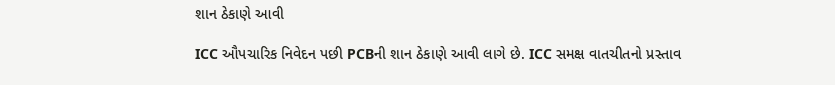શાન ઠેકાણે આવી

ICC ઔપચારિક નિવેદન પછી PCBની શાન ઠેકાણે આવી લાગે છે. ICC સમક્ષ વાતચીતનો પ્રસ્તાવ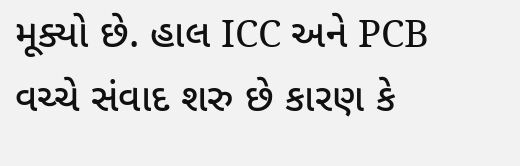મૂક્યો છે. હાલ ICC અને PCB વચ્ચે સંવાદ શરુ છે કારણ કે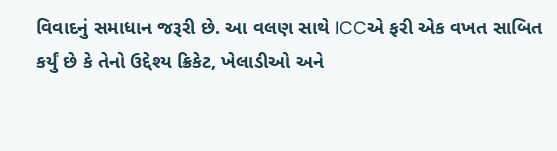વિવાદનું સમાધાન જરૂરી છે. આ વલણ સાથે ICCએ ફરી એક વખત સાબિત કર્યું છે કે તેનો ઉદ્દેશ્ય ક્રિકેટ, ખેલાડીઓ અને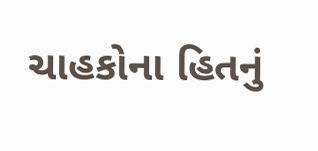ચાહકોના હિતનું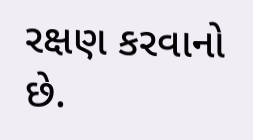રક્ષણ કરવાનો છે.